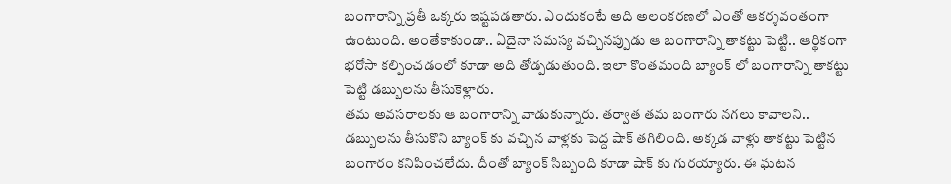బంగారాన్ని ప్రతీ ఒక్కరు ఇష్టపడతారు. ఎందుకంటే అది అలంకరణలో ఎంతో ఆకర్శవంతంగా ఉంటుంది. అంతేకాకుండా.. ఏదైనా సమస్య వచ్చినప్పుడు ఆ బంగారాన్ని తాకట్టు పెట్టి.. ఆర్థికంగా భరోసా కల్పించడంలో కూడా అది తోడ్పడుతుంది. ఇలా కొంతమంది బ్యాంక్ లో బంగారాన్ని తాకట్టు పెట్టి డబ్బులను తీసుకెళ్లారు.
తమ అవసరాలకు ఆ బంగారాన్ని వాడుకున్నారు. తర్వాత తమ బంగారు నగలు కావాలని.. డబ్బులను తీసుకొని బ్యాంక్ కు వచ్చిన వాళ్లకు పెద్ద షాక్ తగిలింది. అక్కడ వాళ్లు తాకట్టు పెట్టిన బంగారం కనిపించలేదు. దీంతో బ్యాంక్ సిబ్బంది కూడా షాక్ కు గురయ్యారు. ఈ ఘటన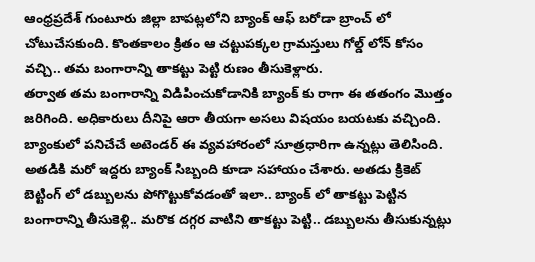ఆంధ్రప్రదేశ్ గుంటూరు జిల్లా బాపట్లలోని బ్యాంక్ ఆఫ్ బరోడా బ్రాంచ్ లో చోటుచేసకుంది. కొంతకాలం క్రితం ఆ చట్టుపక్కల గ్రామస్తులు గోల్డ్ లోన్ కోసం వచ్చి.. తమ బంగారాన్ని తాకట్టు పెట్టి రుణం తీసుకెళ్లారు.
తర్వాత తమ బంగారాన్ని విడిపించుకోడానికి బ్యాంక్ కు రాగా ఈ తతంగం మొత్తం జరిగింది. అధికారులు దీనిపై ఆరా తీయగా అసలు విషయం బయటకు వచ్చింది. బ్యాంకులో పనిచేచే అటెండర్ ఈ వ్యవహారంలో సూత్రధారిగా ఉన్నట్లు తెలిసింది. అతడికి మరో ఇద్దరు బ్యాంక్ సిబ్బంది కూడా సహాయం చేశారు. అతడు క్రికెట్ బెట్టింగ్ లో డబ్బులను పోగొట్టుకోవడంతో ఇలా.. బ్యాంక్ లో తాకట్టు పెట్టిన బంగారాన్ని తీసుకెళ్లి.. మరొక దగ్గర వాటిని తాకట్టు పెట్టి.. డబ్బులను తీసుకున్నట్లు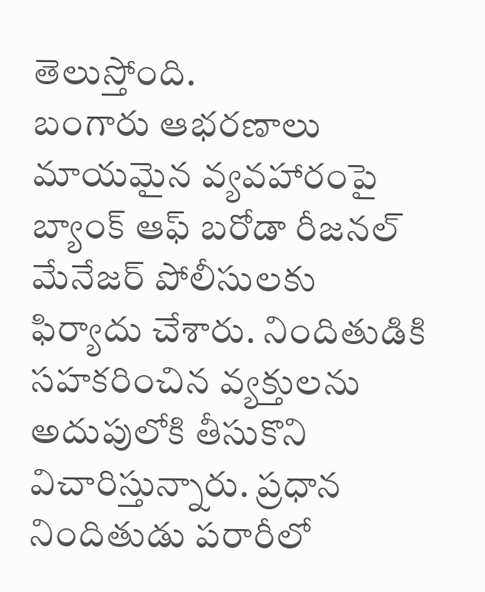తెలుస్తోంది.
బంగారు ఆభరణాలు మాయమైన వ్యవహారంపై బ్యాంక్ ఆఫ్ బరోడా రీజనల్ మేనేజర్ పోలీసులకు ఫిర్యాదు చేశారు. నిందితుడికి సహకరించిన వ్యక్తులను అదుపులోకి తీసుకొని విచారిస్తున్నారు. ప్రధాన నిందితుడు పరారీలో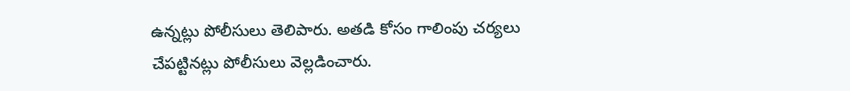ఉన్నట్లు పోలీసులు తెలిపారు. అతడి కోసం గాలింపు చర్యలు చేపట్టినట్లు పోలీసులు వెల్లడించారు.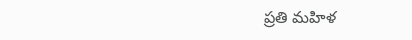ప్రతి మహిళ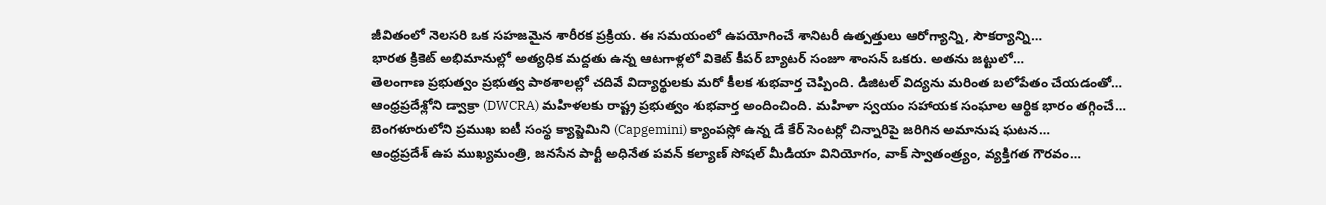జీవితంలో నెలసరి ఒక సహజమైన శారీరక ప్రక్రియ. ఈ సమయంలో ఉపయోగించే శానిటరీ ఉత్పత్తులు ఆరోగ్యాన్ని, సౌకర్యాన్ని…
భారత క్రికెట్ అభిమానుల్లో అత్యధిక మద్దతు ఉన్న ఆటగాళ్లలో వికెట్ కీపర్ బ్యాటర్ సంజూ శాంసన్ ఒకరు. అతను జట్టులో…
తెలంగాణ ప్రభుత్వం ప్రభుత్వ పాఠశాలల్లో చదివే విద్యార్థులకు మరో కీలక శుభవార్త చెప్పింది. డిజిటల్ విద్యను మరింత బలోపేతం చేయడంతో…
ఆంధ్రప్రదేశ్లోని డ్వాక్రా (DWCRA) మహిళలకు రాష్ట్ర ప్రభుత్వం శుభవార్త అందించింది. మహిళా స్వయం సహాయక సంఘాల ఆర్థిక భారం తగ్గించే…
బెంగళూరులోని ప్రముఖ ఐటీ సంస్థ క్యాప్జెమిని (Capgemini) క్యాంపస్లో ఉన్న డే కేర్ సెంటర్లో చిన్నారిపై జరిగిన అమానుష ఘటన…
ఆంధ్రప్రదేశ్ ఉప ముఖ్యమంత్రి, జనసేన పార్టీ అధినేత పవన్ కల్యాణ్ సోషల్ మీడియా వినియోగం, వాక్ స్వాతంత్ర్యం, వ్యక్తిగత గౌరవం…